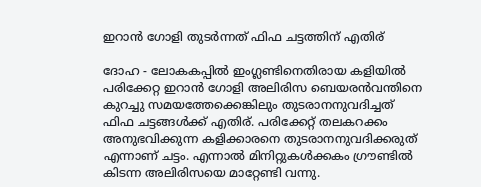ഇറാന്‍ ഗോളി തുടര്‍ന്നത് ഫിഫ ചട്ടത്തിന് എതിര്

ദോഹ - ലോകകപ്പില്‍ ഇംഗ്ലണ്ടിനെതിരായ കളിയില്‍ പരിക്കേറ്റ ഇറാന്‍ ഗോളി അലിരിസ ബെയരന്‍വന്തിനെ കുറച്ചു സമയത്തേക്കെങ്കിലും തുടരാനനുവദിച്ചത് ഫിഫ ചട്ടങ്ങള്‍ക്ക് എതിര്. പരിക്കേറ്റ് തലകറക്കം അനുഭവിക്കുന്ന കളിക്കാരനെ തുടരാനനുവദിക്കരുത് എന്നാണ് ചട്ടം. എന്നാല്‍ മിനിറ്റുകള്‍ക്കകം ഗ്രൗണ്ടില്‍ കിടന്ന അലിരിസയെ മാറ്റേണ്ടി വന്നു.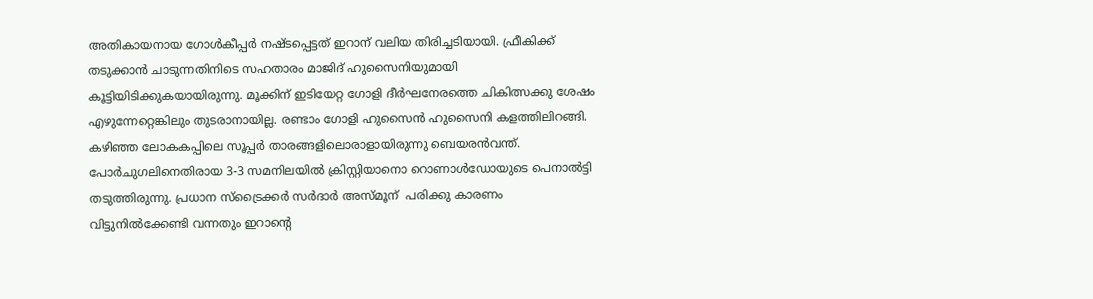അതികായനായ ഗോള്‍കീപ്പര്‍ നഷ്ടപ്പെട്ടത് ഇറാന് വലിയ തിരിച്ചടിയായി. ഫ്രീകിക്ക് തടുക്കാന്‍ ചാടുന്നതിനിടെ സഹതാരം മാജിദ് ഹുസൈനിയുമായി കൂട്ടിയിടിക്കുകയായിരുന്നു. മൂക്കിന് ഇടിയേറ്റ ഗോളി ദീര്‍ഘനേരത്തെ ചികിത്സക്കു ശേഷം എഴുന്നേറ്റെങ്കിലും തുടരാനായില്ല. രണ്ടാം ഗോളി ഹുസൈന്‍ ഹുസൈനി കളത്തിലിറങ്ങി. കഴിഞ്ഞ ലോകകപ്പിലെ സൂപ്പര്‍ താരങ്ങളിലൊരാളായിരുന്നു ബെയരന്‍വന്ത്. പോര്‍ചുഗലിനെതിരായ 3-3 സമനിലയില്‍ ക്രിസ്റ്റിയാനൊ റൊണാള്‍ഡോയുടെ പെനാല്‍ട്ടി തടുത്തിരുന്നു. പ്രധാന സ്‌ട്രൈക്കര്‍ സര്‍ദാര്‍ അസ്മൂന്  പരിക്കു കാരണം വിട്ടുനില്‍ക്കേണ്ടി വന്നതും ഇറാന്റെ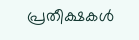പ്രതീക്ഷകള്‍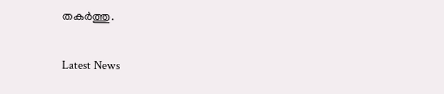തകര്‍ത്തു.

Latest News